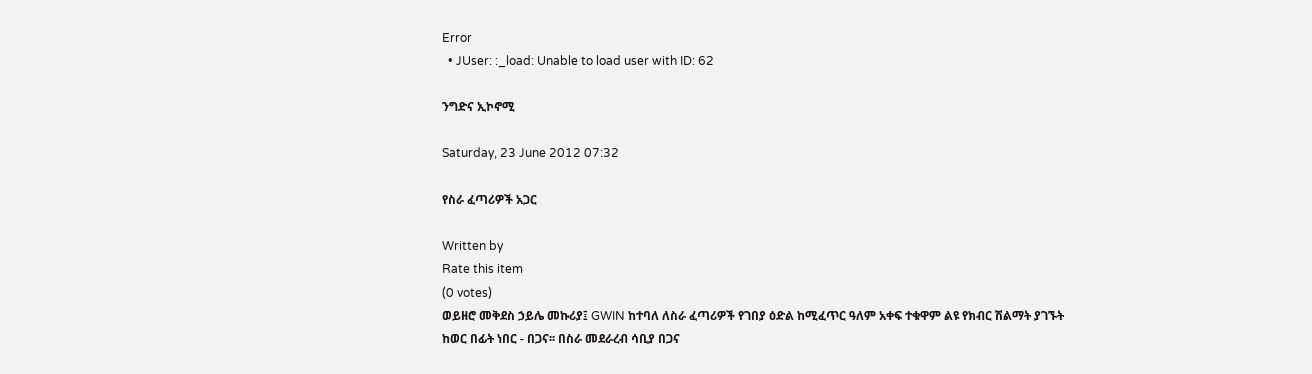Error
  • JUser: :_load: Unable to load user with ID: 62

ንግድና ኢኮኖሚ

Saturday, 23 June 2012 07:32

የስራ ፈጣሪዎች አጋር

Written by
Rate this item
(0 votes)
ወይዘሮ መቅደስ ኃይሌ መኩሪያ፤ GWIN ከተባለ ለስራ ፈጣሪዎች የገበያ ዕድል ከሚፈጥር ዓለም አቀፍ ተቁዋም ልዩ የክብር ሽልማት ያገኙት ከወር በፊት ነበር - በጋና፡፡ በስራ መደራረብ ሳቢያ በጋና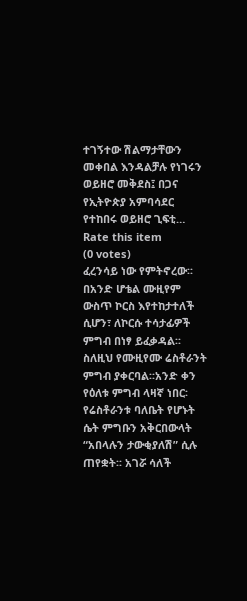ተገኝተው ሽልማታቸውን መቀበል እንዳልቻሉ የነገሩን ወይዘሮ መቅደስ፤ በጋና የኢትዮጵያ አምባሳደር የተከበሩ ወይዘሮ ጊፍቲ…
Rate this item
(0 votes)
ፈረንሳይ ነው የምትኖረው፡፡ በአንድ ሆቴል ሙዚየም ውስጥ ኮርስ እየተከታተለች ሲሆን፣ ለኮርሱ ተሳታፊዎች ምግብ በነፃ ይፈቃዳል፡፡ ስለዚህ የሙዚየሙ ሬስቶራንት ምግብ ያቀርባል፡፡አንድ ቀን የዕለቱ ምግብ ላዛኛ ነበር፡ የሬስቶራንቱ ባለቤት የሆኑት ሴት ምግቡን አቅርበውላት “አበላሉን ታውቂያለሽ” ሲሉ ጠየቋት፡፡ አገሯ ሳለች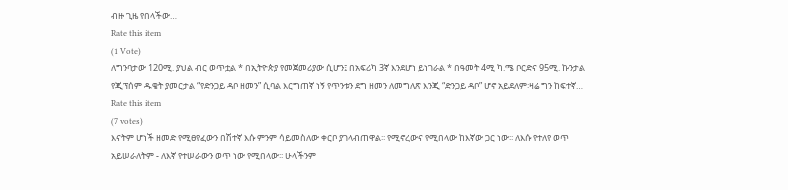ብዙ ጊዜ የበላችው…
Rate this item
(1 Vote)
ለግንባታው 120ሚ. ያህል ብር ወጥቷል * በኢትዮጵያ የመጀመሪያው ሲሆን፤ በአፍሪካ 3ኛ እንደሆነ ይነገራል * በዓመት 4ሚ ካ.ሜ ቦርድና 95ሚ. ኩንታል የጂፕሰም ዱቄት ያመርታል “የድንጋይ ዳቦ ዘመን” ሲባል እርግጠኛ ነኝ የጥንቱን ደግ ዘመን ለመግለጽ እንጂ “ድንጋይ ዳቦ” ሆኖ አይደለም፡ዛሬ ግን ከፍተኛ…
Rate this item
(7 votes)
እናትም ሆነች ዘመድ የሚፀየፈውን በሽተኛ እሱ ምንም ሳይመስለው ቀርቦ ያገላብጠዋል፡፡ የሚኖረውና የሚበላው ከእኛው ጋር ነው፡፡ ለእሱ የተለየ ወጥ አይሠራለትም - ለእኛ የተሠራውን ወጥ ነው የሚበላው፡፡ ሁላችንም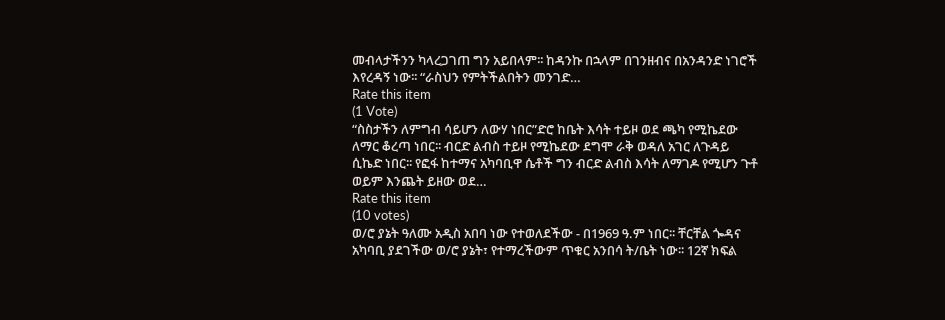መብላታችንን ካላረጋገጠ ግን አይበላም፡፡ ከዳንኩ በኋላም በገንዘብና በአንዳንድ ነገሮች እየረዳኝ ነው፡፡ “ራስህን የምትችልበትን መንገድ…
Rate this item
(1 Vote)
“ስስታችን ለምግብ ሳይሆን ለውሃ ነበር”ድሮ ከቤት እሳት ተይዞ ወደ ጫካ የሚኬደው ለማር ቆረጣ ነበር፡፡ ብርድ ልብስ ተይዞ የሚኬደው ደግሞ ራቅ ወዳለ አገር ለጉዳይ ሲኬድ ነበር፡፡ የፎፋ ከተማና አካባቢዋ ሴቶች ግን ብርድ ልብስ እሳት ለማገዶ የሚሆን ጉቶ ወይም እንጨት ይዘው ወደ…
Rate this item
(10 votes)
ወ/ሮ ያኔት ዓለሙ አዲስ አበባ ነው የተወለደችው - በ1969 ዓ.ም ነበር፡፡ ቸርቸል ጐዳና አካባቢ ያደገችው ወ/ሮ ያኔት፣ የተማረችውም ጥቁር አንበሳ ት/ቤት ነው፡፡ 12ኛ ክፍል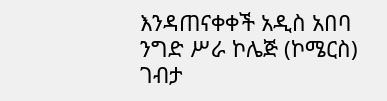እንዳጠናቀቀች አዲስ አበባ ንግድ ሥራ ኮሌጅ (ኮሜርስ) ገብታ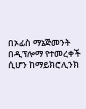በኦፊስ ማኔጅመንት በዲፕሎማ የተመረቀች ሲሆን ከማይክሮሊንክ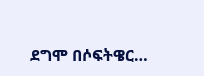ደግሞ በሶፍትዌር…